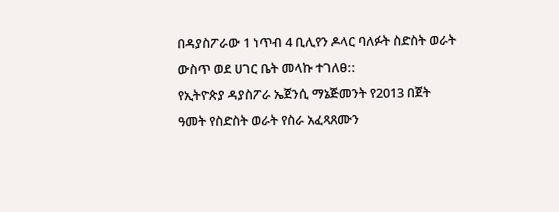በዳያስፖራው 1 ነጥብ 4 ቢሊየን ዶላር ባለፉት ስድስት ወራት ውስጥ ወደ ሀገር ቤት መላኩ ተገለፀ::
የኢትዮጵያ ዳያስፖራ ኤጀንሲ ማኔጅመንት የ2013 በጀት ዓመት የስድስት ወራት የስራ አፈጻጸሙን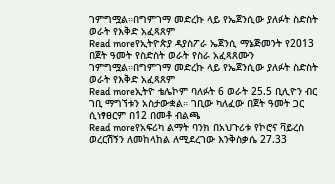ገምግሟል።በግምገማ መድረኩ ላይ የኤጀንሲው ያለፉት ስድስት ወራት የእቅድ አፈጻጸም
Read moreየኢትዮጵያ ዳያስፖራ ኤጀንሲ ማኔጅመንት የ2013 በጀት ዓመት የስድስት ወራት የስራ አፈጻጸሙን ገምግሟል።በግምገማ መድረኩ ላይ የኤጀንሲው ያለፉት ስድስት ወራት የእቅድ አፈጻጸም
Read moreኢትዮ ቴሌኮም ባለፉት 6 ወራት 25.5 ቢሊዮን ብር ገቢ ማግኘቱን አስታውቋል። ገቢው ካለፈው በጀት ዓመት ጋር ሲነፃፀርም በ12 በመቶ ብልጫ
Read moreየአፍሪካ ልማት ባንክ በአህጉሪቱ የኮሮና ቫይረስ ወረርሽኝን ለመከላከል ለሚደረገው እንቅስቃሴ 27.33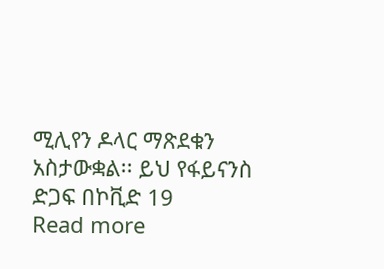ሚሊየን ዶላር ማጽደቁን አስታውቋል፡፡ ይህ የፋይናንስ ድጋፍ በኮቪድ 19
Read more